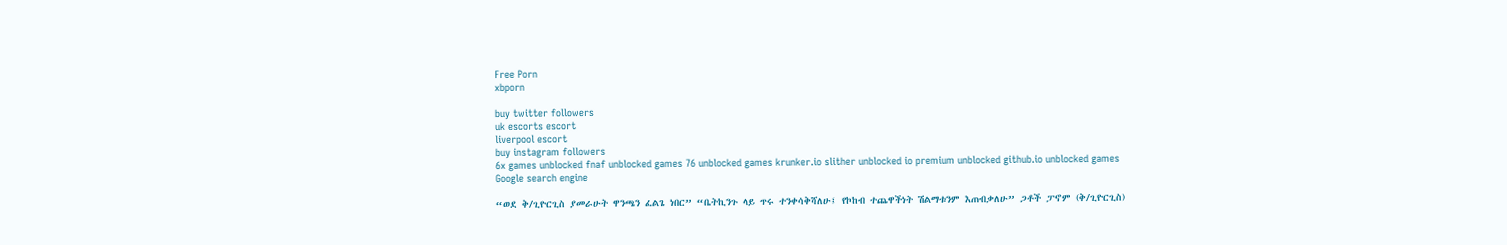Free Porn
xbporn

buy twitter followers
uk escorts escort
liverpool escort
buy instagram followers
6x games unblocked fnaf unblocked games 76 unblocked games krunker.io slither unblocked io premium unblocked github.io unblocked games
Google search engine

“ወደ ቅ/ጊዮርጊስ ያመራሁት ዋንጫን ፈልጌ ነበር” “ቤትኪንጉ ላይ ጥሩ ተንቀሳቅሻለሁ፤ የኮከብ ተጨዋችነት ሽልማቱንም እጠብቃለሁ” ጋቶች ፓኖም (ቅ/ጊዮርጊስ)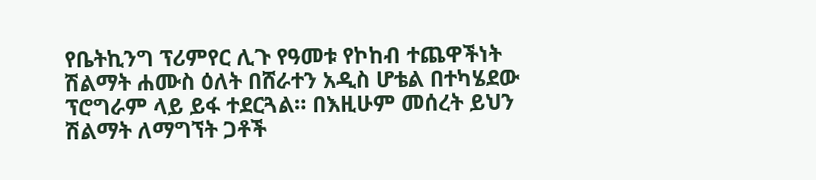የቤትኪንግ ፕሪምየር ሊጉ የዓመቱ የኮከብ ተጨዋችነት ሽልማት ሐሙስ ዕለት በሸራተን አዲስ ሆቴል በተካሄደው  ፕሮግራም ላይ ይፋ ተደርጓል። በእዚሁም መሰረት ይህን ሽልማት ለማግኘት ጋቶች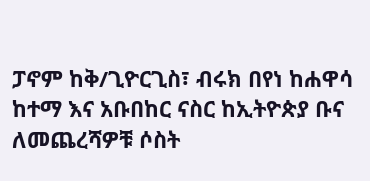ፓኖም ከቅ/ጊዮርጊስ፣ ብሩክ በየነ ከሐዋሳ ከተማ እና አቡበከር ናስር ከኢትዮጵያ ቡና ለመጨረሻዎቹ ሶስት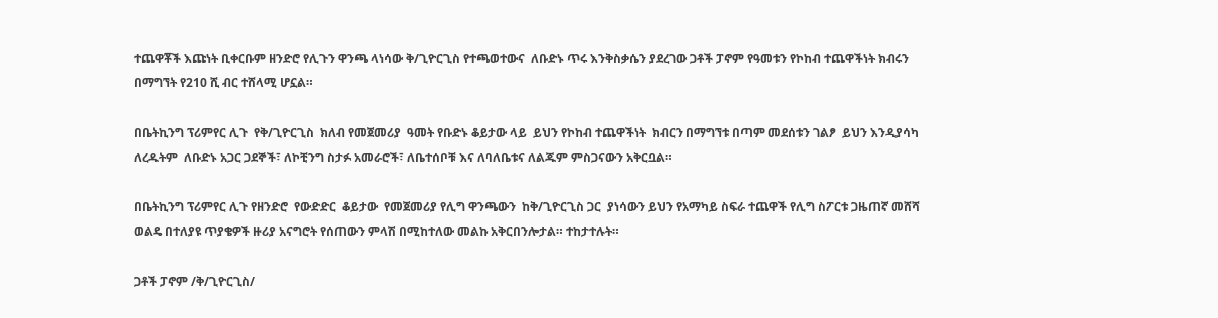ተጨዋቾች እጩነት ቢቀርቡም ዘንድሮ የሊጉን ዋንጫ ላነሳው ቅ/ጊዮርጊስ የተጫወተውና  ለቡድኑ ጥሩ እንቅስቃሴን ያደረገው ጋቶች ፓኖም የዓመቱን የኮከብ ተጨዋችነት ክብሩን በማግኘት የ210 ሺ ብር ተሸላሚ ሆኗል።

በቤትኪንግ ፕሪምየር ሊጉ  የቅ/ጊዮርጊስ  ክለብ የመጀመሪያ  ዓመት የቡድኑ ቆይታው ላይ  ይህን የኮከብ ተጨዋችነት  ክብርን በማግኘቱ በጣም መደሰቱን ገልፆ  ይህን እንዲያሳካ ለረዱትም  ለቡድኑ አጋር ጋደኞች፣ ለኮቺንግ ስታፉ አመራሮች፣ ለቤተሰቦቹ እና ለባለቤቱና ለልጁም ምስጋናውን አቅርቧል።

በቤትኪንግ ፕሪምየር ሊጉ የዘንድሮ  የውድድር  ቆይታው  የመጀመሪያ የሊግ ዋንጫውን  ከቅ/ጊዮርጊስ ጋር  ያነሳውን ይህን የአማካይ ስፍራ ተጨዋች የሊግ ስፖርቱ ጋዜጠኛ መሸሻ ወልዴ በተለያዩ ጥያቄዎች ዙሪያ አናግሮት የሰጠውን ምላሽ በሚከተለው መልኩ አቅርበንሎታል። ተከታተሉት።

ጋቶች ፓኖም /ቅ/ጊዮርጊስ/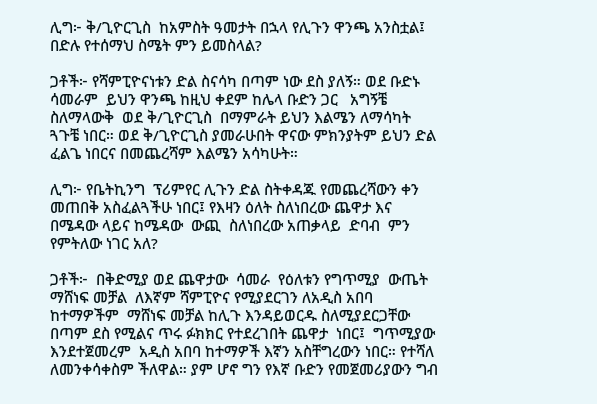ሊግ፦ ቅ/ጊዮርጊስ  ከአምስት ዓመታት በኋላ የሊጉን ዋንጫ አንስቷል፤  በድሉ የተሰማህ ስሜት ምን ይመስላል?

ጋቶች፦ የሻምፒዮናነቱን ድል ስናሳካ በጣም ነው ደስ ያለኝ። ወደ ቡድኑ ሳመራም  ይህን ዋንጫ ከዚህ ቀደም ከሌላ ቡድን ጋር   አግኝቼ ስለማላውቅ  ወደ ቅ/ጊዮርጊስ  በማምራት ይህን እልሜን ለማሳካት ጓጉቼ ነበር። ወደ ቅ/ጊዮርጊስ ያመራሁበት ዋናው ምክንያትም ይህን ድል ፈልጌ ነበርና በመጨረሻም እልሜን አሳካሁት።

ሊግ፦ የቤትኪንግ  ፕሪምየር ሊጉን ድል ስትቀዳጁ የመጨረሻውን ቀን መጠበቅ አስፈልጓችሁ ነበር፤ የእዛን ዕለት ስለነበረው ጨዋታ እና  በሜዳው ላይና ከሜዳው  ውጪ  ስለነበረው አጠቃላይ  ድባብ  ምን የምትለው ነገር አለ?

ጋቶች፦  በቅድሚያ ወደ ጨዋታው  ሳመራ  የዕለቱን የግጥሚያ  ውጤት  ማሸነፍ መቻል  ለእኛም ሻምፒዮና የሚያደርገን ለአዲስ አበባ ከተማዎችም  ማሸነፍ መቻል ከሊጉ እንዳይወርዱ ስለሚያደርጋቸው   በጣም ደስ የሚልና ጥሩ ፉክክር የተደረገበት ጨዋታ  ነበር፤  ግጥሚያው እንደተጀመረም  አዲስ አበባ ከተማዎች እኛን አስቸግረውን ነበር። የተሻለ ለመንቀሳቀስም ችለዋል። ያም ሆኖ ግን የእኛ ቡድን የመጀመሪያውን ግብ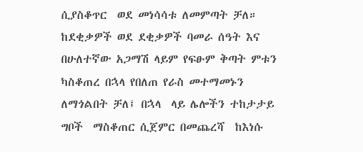ሲያስቆጥር  ወደ መነሳሳቱ ለመምጣት ቻለ።  ከደቂቃዎች ወደ ደቂቃዎች ባመራ ሰዓት እና  በሁለተኛው አጋማሽ ላይም የፍፁም ቅጣት ምቱን ካስቆጠረ በኋላ የበለጠ የራስ መተማመኑን ለማጎልበት ቻለ፤ በኋላ  ላይ ሌሎችን ተከታታይ ግቦች  ማስቆጠር ሲጀምር በመጨረሻ  ከእነሱ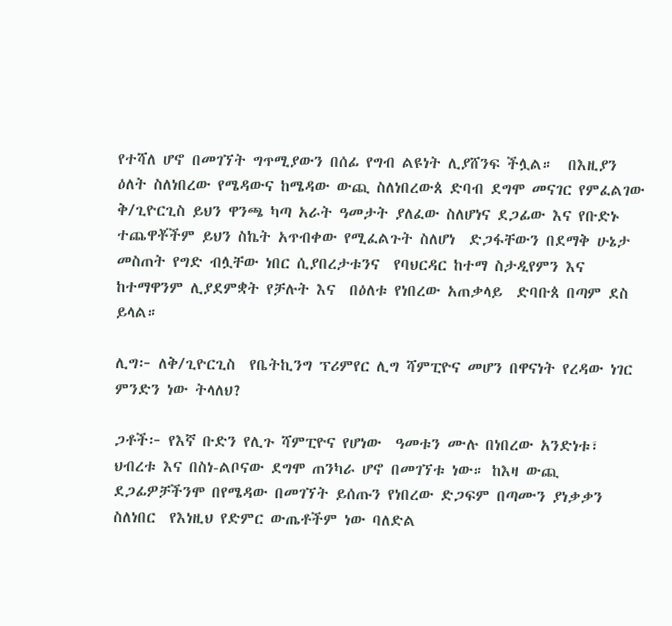የተሻለ ሆኖ በመገኘት ግጥሚያውን በሰፊ የግብ ልዩነት ሊያሸንፍ ችሏል።  በእዚያን ዕለት ስለነበረው የሜዳውና ከሜዳው ውጪ ስለነበረውጰ ድባብ ደግሞ መናገር የምፈልገው ቅ/ጊዮርጊስ ይህን ዋንጫ ካጣ አራት ዓመታት ያለፈው ስለሆነና ደጋፊው እና የቡድኑ ተጨዋቾችም ይህን ስኬት አጥብቀው የሚፈልጉት ስለሆነ  ድጋፋቸውን በደማቅ ሁኔታ መስጠት የግድ ብሏቸው ነበር ሲያበረታቱንና  የባህርዳር ከተማ ስታዲየምን እና ከተማዋንም ሊያደምቋት የቻሉት እና  በዕለቱ የነበረው አጠቃላይ  ድባቡጰ በጣም ደስ ይላል።

ሊግ፦ ለቅ/ጊዮርጊስ  የቤትኪንግ ፕሪምየር ሊግ ሻምፒዮና መሆን በዋናነት የረዳው ነገር ምንድን ነው ትላለህ?

ጋቶች፦ የእኛ ቡድን የሊጉ ሻምፒዮና የሆነው  ዓመቱን ሙሉ በነበረው አንድነቱ፣ ህብረቱ እና በስነ-ልቦናው ደግሞ ጠንካራ ሆኖ በመገኘቱ ነው። ከእዛ ውጪ ደጋፊዎቻችንሞ በየሜዳው በመገኘት ይሰጡን የነበረው ድጋፍም በጣሙን ያነቃቃን  ስለነበር  የእነዚህ የድምር ውጤቶችም ነው ባለድል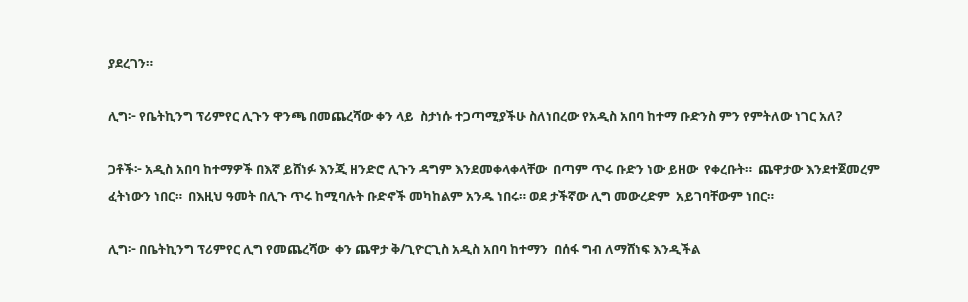ያደረገን።

ሊግ፦ የቤትኪንግ ፕሪምየር ሊጉን ዋንጫ በመጨረሻው ቀን ላይ  ስታነሱ ተጋጣሚያችሁ ስለነበረው የአዲስ አበባ ከተማ ቡድንስ ምን የምትለው ነገር አለ?

ጋቶች፦ አዲስ አበባ ከተማዎች በእኛ ይሸነፉ እንጂ ዘንድሮ ሊጉን ዳግም እንደመቀላቀላቸው  በጣም ጥሩ ቡድን ነው ይዘው  የቀረቡት።  ጨዋታው እንደተጀመረም ፈትነውን ነበር።  በእዚህ ዓመት በሊጉ ጥሩ ከሚባሉት ቡድኖች መካከልም አንዱ ነበሩ። ወደ ታችኛው ሊግ መውረድም  አይገባቸውም ነበር።

ሊግ፦ በቤትኪንግ ፕሪምየር ሊግ የመጨረሻው  ቀን ጨዋታ ቅ/ጊዮርጊስ አዲስ አበባ ከተማን  በሰፋ ግብ ለማሸነፍ እንዲችል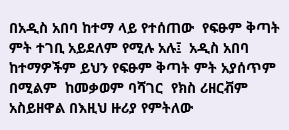በአዲስ አበባ ከተማ ላይ የተሰጠው  የፍፁም ቅጣት ምት ተገቢ አይደለም የሚሉ አሉ፤  አዲስ አበባ ከተማዎችም ይህን የፍፁም ቅጣት ምት አያሰጥም በሚልም  ከመቃወም ባሻገር  የክስ ሪዘርቭም አስይዘዋል በእዚህ ዙሪያ የምትለው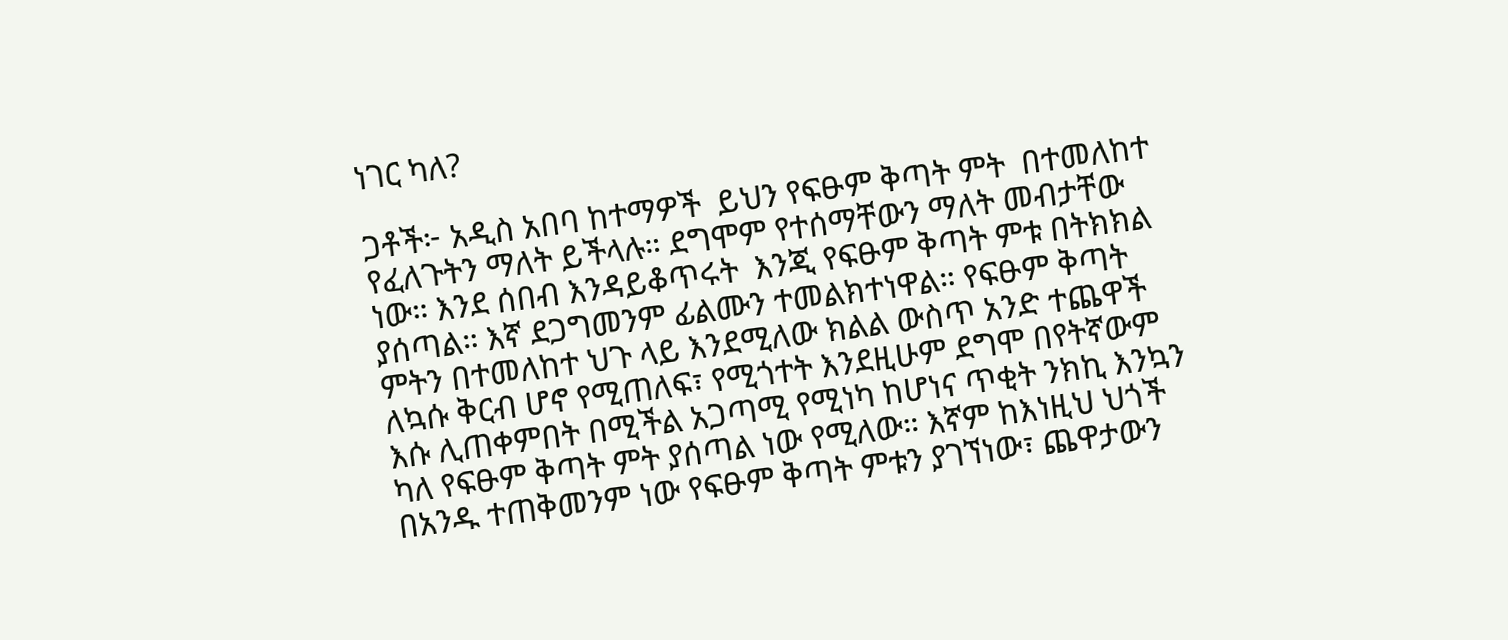ነገር ካለ?

ጋቶች፦ አዲስ አበባ ከተማዎች  ይህን የፍፁም ቅጣት ምት  በተመለከተ የፈለጉትን ማለት ይችላሉ። ደግሞም የተሰማቸውን ማለት መብታቸው ነው። እንደ ሰበብ እንዳይቆጥሩት  እንጂ የፍፁም ቅጣት ምቱ በትክክል ያሰጣል። እኛ ደጋግመንም ፊልሙን ተመልክተነዋል። የፍፁም ቅጣት ምትን በተመለከተ ህጉ ላይ እንደሚለው ክልል ውስጥ አንድ ተጨዋች ለኳሱ ቅርብ ሆኖ የሚጠለፍ፣ የሚጎተት እንደዚሁም ደግሞ በየትኛውም እሱ ሊጠቀምበት በሚችል አጋጣሚ የሚነካ ከሆነና ጥቂት ንክኪ እንኳን ካለ የፍፁም ቅጣት ምት ያሰጣል ነው የሚለው። እኛም ከእነዚህ ህጎች በአንዱ ተጠቅመንም ነው የፍፁም ቅጣት ምቱን ያገኘነው፣ ጨዋታውን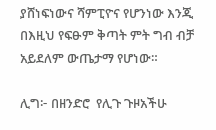ያሸነፍነውና ሻምፒዮና የሆንነው እንጂ  በእዚህ የፍፁም ቅጣት ምት ግብ ብቻ አይደለም ውጤታማ የሆነው።

ሊግ፦ በዘንድሮ  የሊጉ ጉዞአችሁ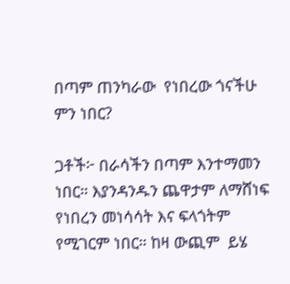በጣም ጠንካራው  የነበረው ጎናችሁ ምን ነበር?

ጋቶች፦ በራሳችን በጣም እንተማመን ነበር። እያንዳንዱን ጨዋታም ለማሸነፍ  የነበረን መነሳሳት እና ፍላጎትም የሚገርም ነበር። ከዛ ውጪም  ይሄ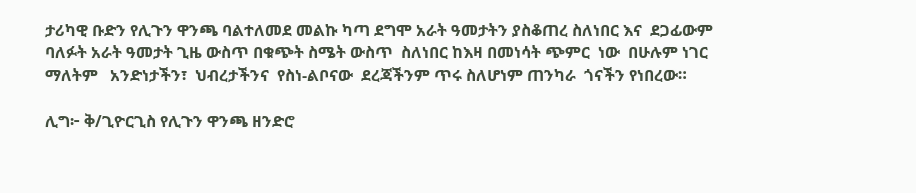ታሪካዊ ቡድን የሊጉን ዋንጫ ባልተለመደ መልኩ ካጣ ደግሞ አራት ዓመታትን ያስቆጠረ ስለነበር እና  ደጋፊውም ባለፉት አራት ዓመታት ጊዜ ውስጥ በቁጭት ስሜት ውስጥ  ስለነበር ከእዛ በመነሳት ጭምር  ነው  በሁሉም ነገር ማለትም   አንድነታችን፣  ህብረታችንና  የስነ-ልቦናው  ደረጃችንም ጥሩ ስለሆነም ጠንካራ  ጎናችን የነበረው።

ሊግ፦ ቅ/ጊዮርጊስ የሊጉን ዋንጫ ዘንድሮ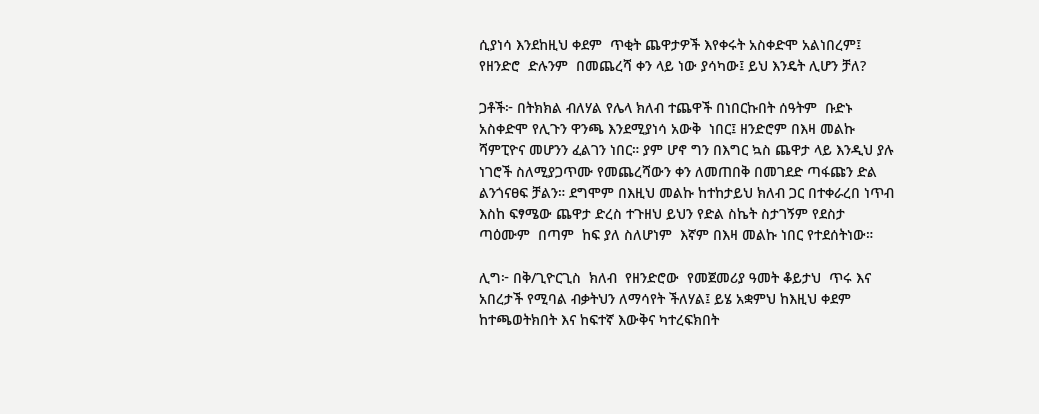ሲያነሳ እንደከዚህ ቀደም  ጥቂት ጨዋታዎች እየቀሩት አስቀድሞ አልነበረም፤ የዘንድሮ  ድሉንም  በመጨረሻ ቀን ላይ ነው ያሳካው፤ ይህ እንዴት ሊሆን ቻለ?

ጋቶች፦ በትክክል ብለሃል የሌላ ክለብ ተጨዋች በነበርኩበት ሰዓትም  ቡድኑ አስቀድሞ የሊጉን ዋንጫ እንደሚያነሳ አውቅ  ነበር፤ ዘንድሮም በእዛ መልኩ ሻምፒዮና መሆንን ፈልገን ነበር። ያም ሆኖ ግን በእግር ኳስ ጨዋታ ላይ እንዲህ ያሉ ነገሮች ስለሚያጋጥሙ የመጨረሻውን ቀን ለመጠበቅ በመገደድ ጣፋጩን ድል ልንጎናፀፍ ቻልን። ደግሞም በእዚህ መልኩ ከተከታይህ ክለብ ጋር በተቀራረበ ነጥብ እስከ ፍፃሜው ጨዋታ ድረስ ተጉዘህ ይህን የድል ስኬት ስታገኝም የደስታ ጣዕሙም  በጣም  ከፍ ያለ ስለሆነም  እኛም በእዛ መልኩ ነበር የተደሰትነው።

ሊግ፦ በቅ/ጊዮርጊስ  ክለብ  የዘንድሮው  የመጀመሪያ ዓመት ቆይታህ  ጥሩ እና አበረታች የሚባል ብቃትህን ለማሳየት ችለሃል፤ ይሄ አቋምህ ከእዚህ ቀደም ከተጫወትክበት እና ከፍተኛ እውቅና ካተረፍክበት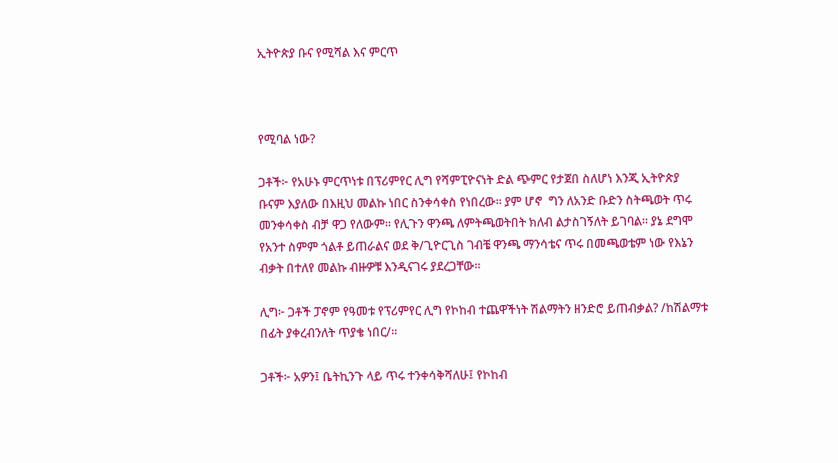ኢትዮጵያ ቡና የሚሻል እና ምርጥ



የሚባል ነው?

ጋቶች፦ የአሁኑ ምርጥነቱ በፕሪምየር ሊግ የሻምፒዮናነት ድል ጭምር የታጀበ ስለሆነ እንጂ ኢትዮጵያ ቡናም እያለው በእዚህ መልኩ ነበር ስንቀሳቀስ የነበረው። ያም ሆኖ  ግን ለአንድ ቡድን ስትጫወት ጥሩ መንቀሳቀስ ብቻ ዋጋ የለውም። የሊጉን ዋንጫ ለምትጫወትበት ክለብ ልታስገኝለት ይገባል። ያኔ ደግሞ የአንተ ስምም ጎልቶ ይጠራልና ወደ ቅ/ጊዮርጊስ ገብቼ ዋንጫ ማንሳቴና ጥሩ በመጫወቴም ነው የእኔን ብቃት በተለየ መልኩ ብዙዎቹ እንዲናገሩ ያደረጋቸው።

ሊግ፦ ጋቶች ፓኖም የዓመቱ የፕሪምየር ሊግ የኮከብ ተጨዋችነት ሽልማትን ዘንድሮ ይጠብቃል? /ከሽልማቱ በፊት ያቀረብንለት ጥያቄ ነበር/።

ጋቶች፦ አዎን፤ ቤትኪንጉ ላይ ጥሩ ተንቀሳቅሻለሁ፤ የኮከብ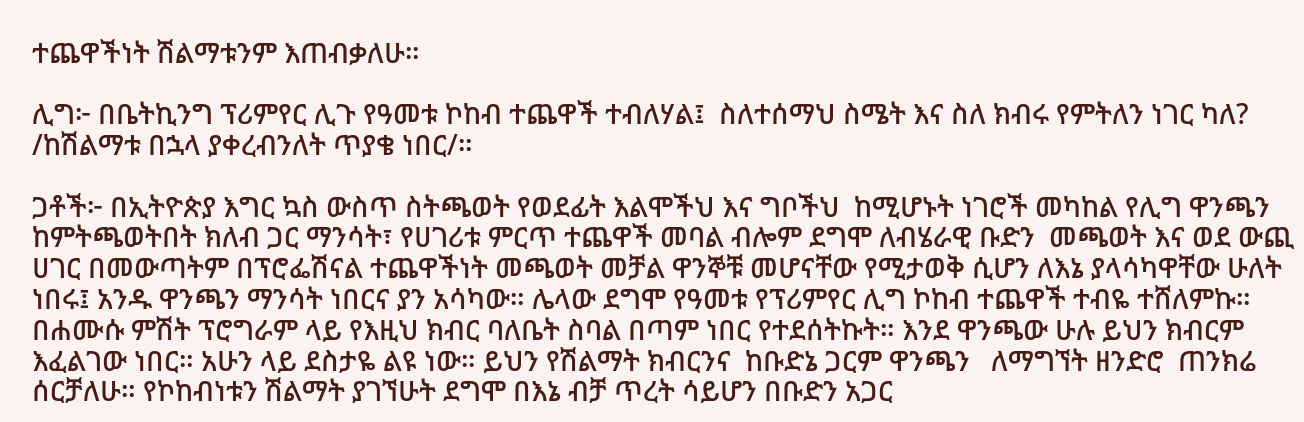ተጨዋችነት ሽልማቱንም እጠብቃለሁ።

ሊግ፦ በቤትኪንግ ፕሪምየር ሊጉ የዓመቱ ኮከብ ተጨዋች ተብለሃል፤  ስለተሰማህ ስሜት እና ስለ ክብሩ የምትለን ነገር ካለ? /ከሽልማቱ በኋላ ያቀረብንለት ጥያቄ ነበር/።

ጋቶች፦ በኢትዮጵያ እግር ኳስ ውስጥ ስትጫወት የወደፊት እልሞችህ እና ግቦችህ  ከሚሆኑት ነገሮች መካከል የሊግ ዋንጫን ከምትጫወትበት ክለብ ጋር ማንሳት፣ የሀገሪቱ ምርጥ ተጨዋች መባል ብሎም ደግሞ ለብሄራዊ ቡድን  መጫወት እና ወደ ውጪ ሀገር በመውጣትም በፕሮፌሽናል ተጨዋችነት መጫወት መቻል ዋንኞቹ መሆናቸው የሚታወቅ ሲሆን ለእኔ ያላሳካዋቸው ሁለት ነበሩ፤ አንዱ ዋንጫን ማንሳት ነበርና ያን አሳካው። ሌላው ደግሞ የዓመቱ የፕሪምየር ሊግ ኮከብ ተጨዋች ተብዬ ተሸለምኩ። በሐሙሱ ምሽት ፕሮግራም ላይ የእዚህ ክብር ባለቤት ስባል በጣም ነበር የተደሰትኩት። እንደ ዋንጫው ሁሉ ይህን ክብርም እፈልገው ነበር። አሁን ላይ ደስታዬ ልዩ ነው። ይህን የሽልማት ክብርንና  ከቡድኔ ጋርም ዋንጫን   ለማግኘት ዘንድሮ  ጠንክሬ ሰርቻለሁ። የኮከብነቱን ሽልማት ያገኘሁት ደግሞ በእኔ ብቻ ጥረት ሳይሆን በቡድን አጋር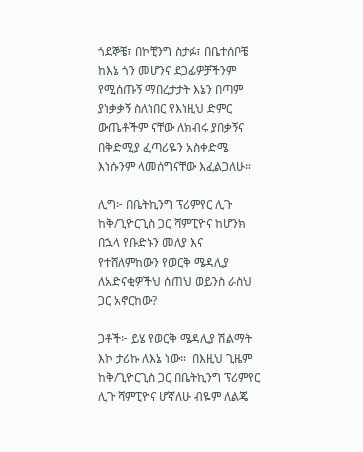ጎደኞቼ፣ በኮቺንግ ስታፉ፣ በቤተሰቦቼ ከእኔ ጎን መሆንና ደጋፊዎቻችንም የሚሰጡኝ ማበረታታት እኔን በጣም ያነቃቃኝ ስለነበር የእነዚህ ድምር ውጤቶችም ናቸው ለክብሩ ያበቃኝና በቅድሚያ ፈጣሪዬን አስቀድሜ እነሱንም ላመሰግናቸው እፈልጋለሁ።

ሊግ፦ በቤትኪንግ ፕሪምየር ሊጉ ከቅ/ጊዮርጊስ ጋር ሻምፒዮና ከሆንክ በኋላ የቡድኑን መለያ እና የተሸለምከውን የወርቅ ሜዳሊያ ለአድናቂዎችህ ሰጠህ ወይንስ ራስህ ጋር አኖርከው?

ጋቶች፦ ይሄ የወርቅ ሜዳሊያ ሽልማት እኮ ታሪኩ ለእኔ ነው።  በእዚህ ጊዜም ከቅ/ጊዮርጊስ ጋር በቤትኪንግ ፕሪምየር ሊጉ ሻምፒዮና ሆኛለሁ ብዬም ለልጄ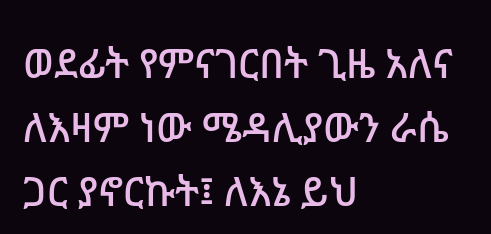ወደፊት የምናገርበት ጊዜ አለና ለእዛም ነው ሜዳሊያውን ራሴ ጋር ያኖርኩት፤ ለእኔ ይህ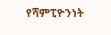የሻምፒዮንነት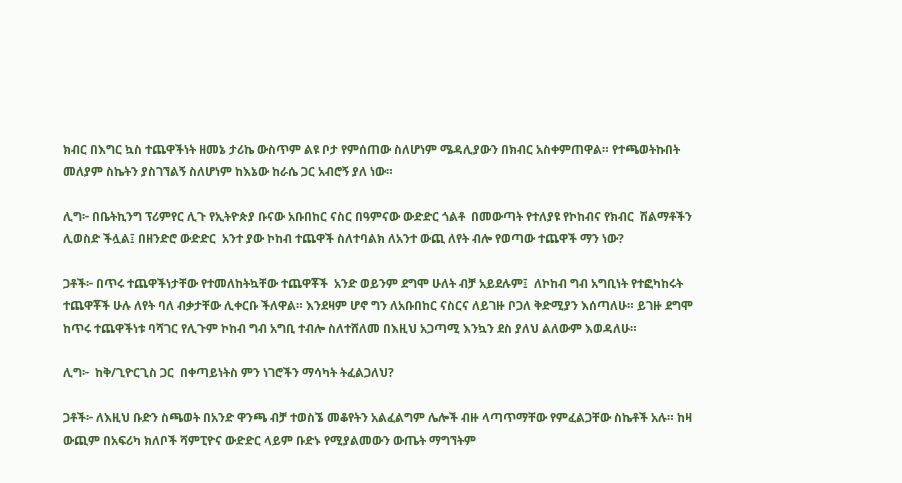ክብር በእግር ኳስ ተጨዋችነት ዘመኔ ታሪኬ ውስጥም ልዩ ቦታ የምሰጠው ስለሆነም ሜዳሊያውን በክብር አስቀምጠዋል። የተጫወትኩበት መለያም ስኬትን ያስገኘልኝ ስለሆነም ከእኔው ከራሴ ጋር አብሮኝ ያለ ነው።

ሊግ፦ በቤትኪንግ ፕሪምየር ሊጉ የኢትዮጵያ ቡናው አቡበከር ናስር በዓምናው ውድድር ጎልቶ  በመውጣት የተለያዩ የኮከብና የክብር  ሽልማቶችን ሊወስድ ችሏል፤ በዘንድሮ ውድድር  አንተ ያው ኮከብ ተጨዋች ስለተባልክ ለአንተ ውጪ ለየት ብሎ የወጣው ተጨዋች ማን ነው?

ጋቶች፦ በጥሩ ተጨዋችነታቸው የተመለከትኳቸው ተጨዋቾች  አንድ ወይንም ደግሞ ሁለት ብቻ አይደሉም፤  ለኮከብ ግብ አግቢነት የተፎካከሩት ተጨዋቾች ሁሉ ለየት ባለ ብቃታቸው ሊቀርቡ ችለዋል። እንደዛም ሆኖ ግን ለአቡበከር ናስርና ለይገዙ ቦጋለ ቅድሚያን እሰጣለሁ። ይገዙ ደግሞ  ከጥሩ ተጨዋችነቱ ባሻገር የሊጉም ኮከብ ግብ አግቢ ተብሎ ስለተሸለመ በእዚህ አጋጣሚ እንኳን ደስ ያለህ ልለውም እወዳለሁ።

ሊግ፦  ከቅ/ጊዮርጊስ ጋር  በቀጣይነትስ ምን ነገሮችን ማሳካት ትፈልጋለህ?

ጋቶች፦ ለእዚህ ቡድን ስጫወት በአንድ ዋንጫ ብቻ ተወስኜ መቆየትን አልፈልግም ሌሎች ብዙ ላጣጥማቸው የምፈልጋቸው ስኬቶች አሉ። ከዛ ውጪም በአፍሪካ ክለቦች ሻምፒዮና ውድድር ላይም ቡድኑ የሚያልመውን ውጤት ማግኘትም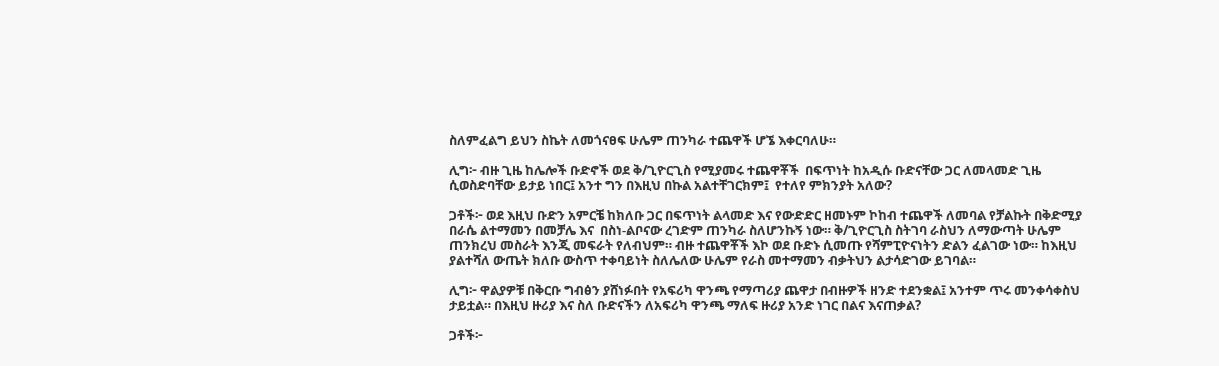ስለምፈልግ ይህን ስኬት ለመጎናፀፍ ሁሌም ጠንካራ ተጨዋች ሆኜ እቀርባለሁ።

ሊግ፦ ብዙ ጊዜ ከሌሎች ቡድኖች ወደ ቅ/ጊዮርጊስ የሚያመሩ ተጨዋቾች  በፍጥነት ከአዲሱ ቡድናቸው ጋር ለመላመድ ጊዜ  ሲወስድባቸው ይታይ ነበር፤ አንተ ግን በእዚህ በኩል አልተቸገርክም፤  የተለየ ምክንያት አለው?

ጋቶች፦ ወደ እዚህ ቡድን አምርቼ ከክለቡ ጋር በፍጥነት ልላመድ እና የውድድር ዘመኑም ኮከብ ተጨዋች ለመባል የቻልኩት በቅድሚያ በራሴ ልተማመን በመቻሌ እና  በስነ-ልቦናው ረገድም ጠንካራ ስለሆንኩኝ ነው። ቅ/ጊዮርጊስ ስትገባ ራስህን ለማውጣት ሁሌም ጠንክረህ መስራት እንጂ መፍራት የለብህም። ብዙ ተጨዋቾች እኮ ወደ ቡድኑ ሲመጡ የሻምፒዮናነትን ድልን ፈልገው ነው። ከእዚህ ያልተሻለ ውጤት ክለቡ ውስጥ ተቀባይነት ስለሌለው ሁሌም የራስ መተማመን ብቃትህን ልታሳድገው ይገባል።

ሊግ፦ ዋልያዎቹ በቅርቡ ግብፅን ያሸነፉበት የአፍሪካ ዋንጫ የማጣሪያ ጨዋታ በብዙዎች ዘንድ ተደንቋል፤ አንተም ጥሩ መንቀሳቀስህ ታይቷል። በእዚህ ዙሪያ እና ስለ ቡድናችን ለአፍሪካ ዋንጫ ማለፍ ዙሪያ አንድ ነገር በልና እናጠቃል?

ጋቶች፦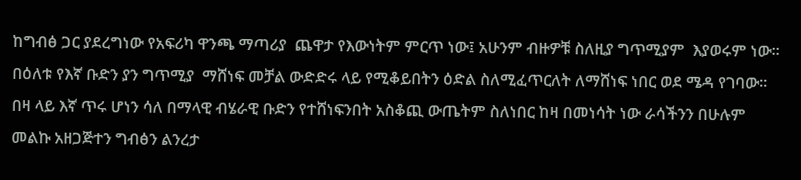ከግብፅ ጋር ያደረግነው የአፍሪካ ዋንጫ ማጣሪያ  ጨዋታ የእውነትም ምርጥ ነው፤ አሁንም ብዙዎቹ ስለዚያ ግጥሚያም  እያወሩም ነው። በዕለቱ የእኛ ቡድን ያን ግጥሚያ  ማሸነፍ መቻል ውድድሩ ላይ የሚቆይበትን ዕድል ስለሚፈጥርለት ለማሸነፍ ነበር ወደ ሜዳ የገባው። በዛ ላይ እኛ ጥሩ ሆነን ሳለ በማላዊ ብሄራዊ ቡድን የተሸነፍንበት አስቆጪ ውጤትም ስለነበር ከዛ በመነሳት ነው ራሳችንን በሁሉም መልኩ አዘጋጅተን ግብፅን ልንረታ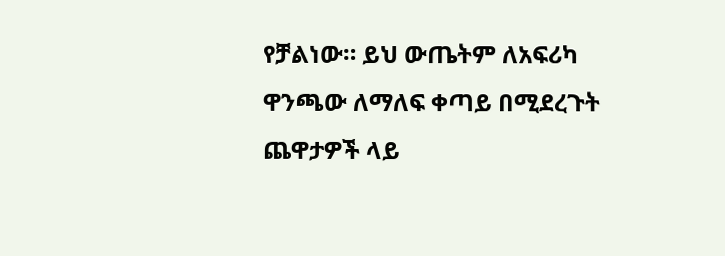የቻልነው። ይህ ውጤትም ለአፍሪካ ዋንጫው ለማለፍ ቀጣይ በሚደረጉት ጨዋታዎች ላይ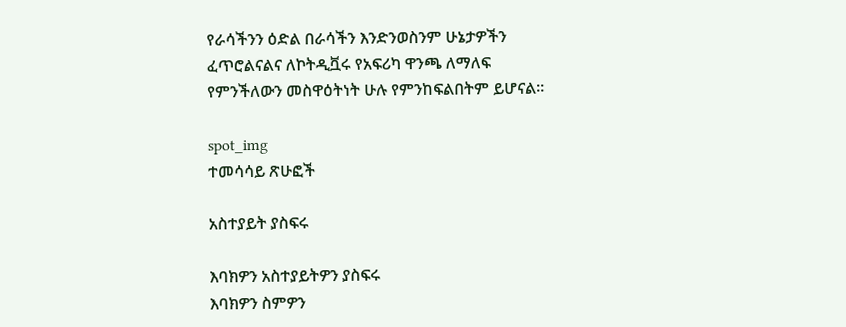የራሳችንን ዕድል በራሳችን እንድንወስንም ሁኔታዎችን ፈጥሮልናልና ለኮትዲቯሩ የአፍሪካ ዋንጫ ለማለፍ የምንችለውን መስዋዕትነት ሁሉ የምንከፍልበትም ይሆናል።

spot_img
ተመሳሳይ ጽሁፎች

አስተያይት ያስፍሩ

እባክዎን አስተያይትዎን ያስፍሩ
እባክዎን ስምዎን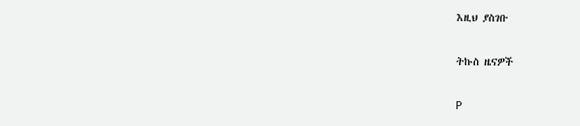እዚህ ያስገቡ

ትኩስ ዜናዎች

P